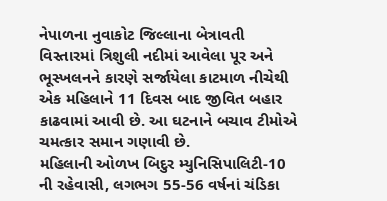નેપાળના નુવાકોટ જિલ્લાના બેત્રાવતી વિસ્તારમાં ત્રિશુલી નદીમાં આવેલા પૂર અને ભૂસ્ખલનને કારણે સર્જાયેલા કાટમાળ નીચેથી એક મહિલાને 11 દિવસ બાદ જીવિત બહાર કાઢવામાં આવી છે. આ ઘટનાને બચાવ ટીમોએ ચમત્કાર સમાન ગણાવી છે.
મહિલાની ઓળખ બિદુર મ્યુનિસિપાલિટી-10 ની રહેવાસી, લગભગ 55-56 વર્ષનાં ચંડિકા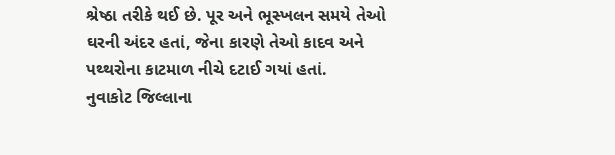શ્રેષ્ઠા તરીકે થઈ છે. પૂર અને ભૂસ્ખલન સમયે તેઓ ઘરની અંદર હતાં, જેના કારણે તેઓ કાદવ અને પથ્થરોના કાટમાળ નીચે દટાઈ ગયાં હતાં.
નુવાકોટ જિલ્લાના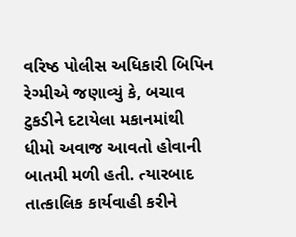વરિષ્ઠ પોલીસ અધિકારી બિપિન રેગ્મીએ જણાવ્યું કે, બચાવ ટુકડીને દટાયેલા મકાનમાંથી ધીમો અવાજ આવતો હોવાની બાતમી મળી હતી. ત્યારબાદ તાત્કાલિક કાર્યવાહી કરીને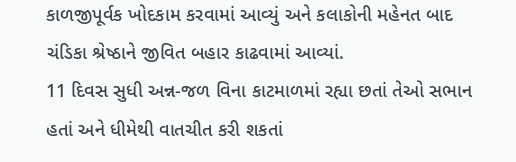કાળજીપૂર્વક ખોદકામ કરવામાં આવ્યું અને કલાકોની મહેનત બાદ ચંડિકા શ્રેષ્ઠાને જીવિત બહાર કાઢવામાં આવ્યાં.
11 દિવસ સુધી અન્ન-જળ વિના કાટમાળમાં રહ્યા છતાં તેઓ સભાન હતાં અને ધીમેથી વાતચીત કરી શકતાં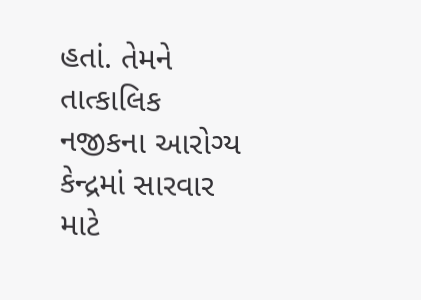હતાં. તેમને તાત્કાલિક નજીકના આરોગ્ય કેન્દ્રમાં સારવાર માટે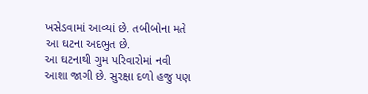ખસેડવામાં આવ્યાં છે. તબીબોના મતે આ ઘટના અદભુત છે.
આ ઘટનાથી ગુમ પરિવારોમાં નવી આશા જાગી છે. સુરક્ષા દળો હજુ પણ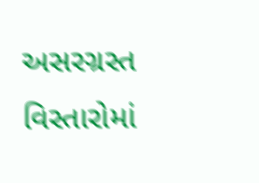અસરગ્રસ્ત વિસ્તારોમાં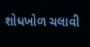શોધખોળ ચલાવી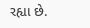રહ્યા છે.